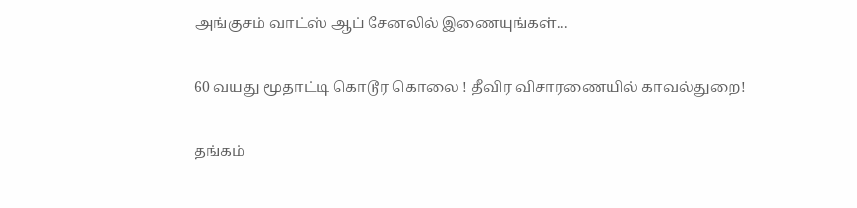அங்குசம் வாட்ஸ் ஆப் சேனலில் இணையுங்கள்...

60 வயது மூதாட்டி கொடூர கொலை ! தீவிர விசாரணையில் காவல்துறை!

தங்கம்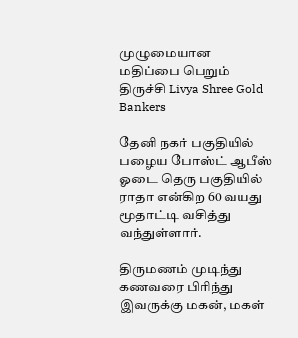முழுமையான மதிப்பை பெறும் திருச்சி Livya Shree Gold Bankers

தேனி நகர் பகுதியில் பழைய போஸ்ட் ஆபீஸ் ஓடை தெரு பகுதியில் ராதா என்கிற 60 வயது மூதாட்டி வசித்து வந்துள்ளார்.

திருமணம் முடிந்து கணவரை பிரிந்து இவருக்கு மகன், மகள்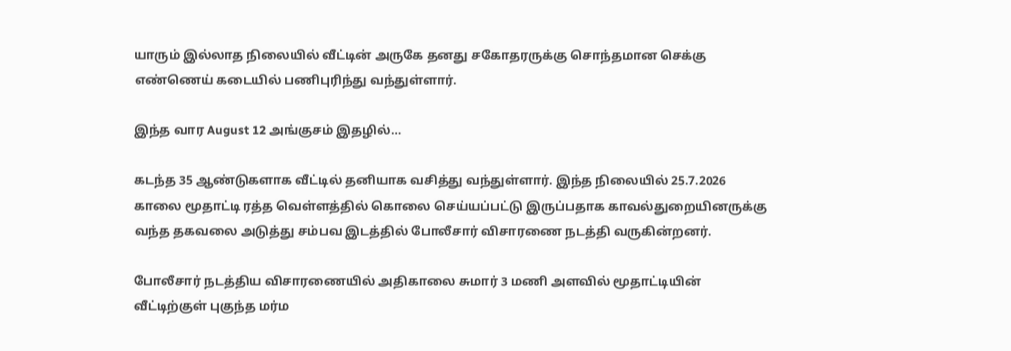யாரும் இல்லாத நிலையில் வீட்டின் அருகே தனது சகோதரருக்கு சொந்தமான செக்கு எண்ணெய் கடையில் பணிபுரிந்து வந்துள்ளார்.

இந்த வார August 12 அங்குசம் இதழில்…

கடந்த 35 ஆண்டுகளாக வீட்டில் தனியாக வசித்து வந்துள்ளார். இந்த நிலையில் 25.7.2026 காலை மூதாட்டி ரத்த வெள்ளத்தில் கொலை செய்யப்பட்டு இருப்பதாக காவல்துறையினருக்கு வந்த தகவலை அடுத்து சம்பவ இடத்தில் போலீசார் விசாரணை நடத்தி வருகின்றனர்.

போலீசார் நடத்திய விசாரணையில் அதிகாலை சுமார் 3 மணி அளவில் மூதாட்டியின் வீட்டிற்குள் புகுந்த மர்ம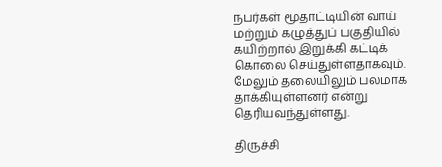நபர்கள் மூதாட்டியின் வாய் மற்றும் கழுத்துப் பகுதியில் கயிற்றால் இறுக்கி கட்டிக் கொலை செய்துள்ளதாகவும். மேலும் தலையிலும் பலமாக தாக்கியுள்ளனர் என்று தெரியவந்துள்ளது.

திருச்சி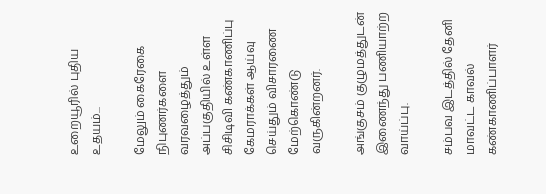உறையூரில் புதிய உதயம்...

மேலும் கைரேகை நிபுணர்களை வரவழைத்தும் அப்பகுதியில் உள்ள சிசிடிவி கண்காணிப்பு கேமராக்கள் ஆய்வு செய்தும் விசாரணை மேற்கொண்டு வருகின்றனர்.

அங்குசம் குழுமத்துடன் இணைந்து பணியாற்ற வாய்ப்பு.

சம்பவ இடத்தில் தேனி மாவட்ட காவல் கண்காணிப்பாளர்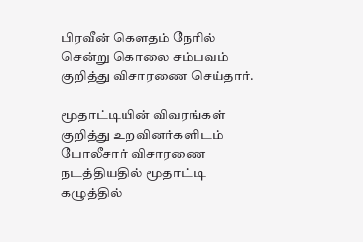பிரவீன் கௌதம் நேரில் சென்று கொலை சம்பவம் குறித்து விசாரணை செய்தார்.

மூதாட்டியின் விவரங்கள் குறித்து உறவினர்களிடம் போலீசார் விசாரணை நடத்தியதில் மூதாட்டி கழுத்தில்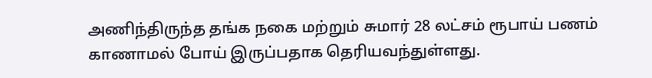அணிந்திருந்த தங்க நகை மற்றும் சுமார் 28 லட்சம் ரூபாய் பணம் காணாமல் போய் இருப்பதாக தெரியவந்துள்ளது.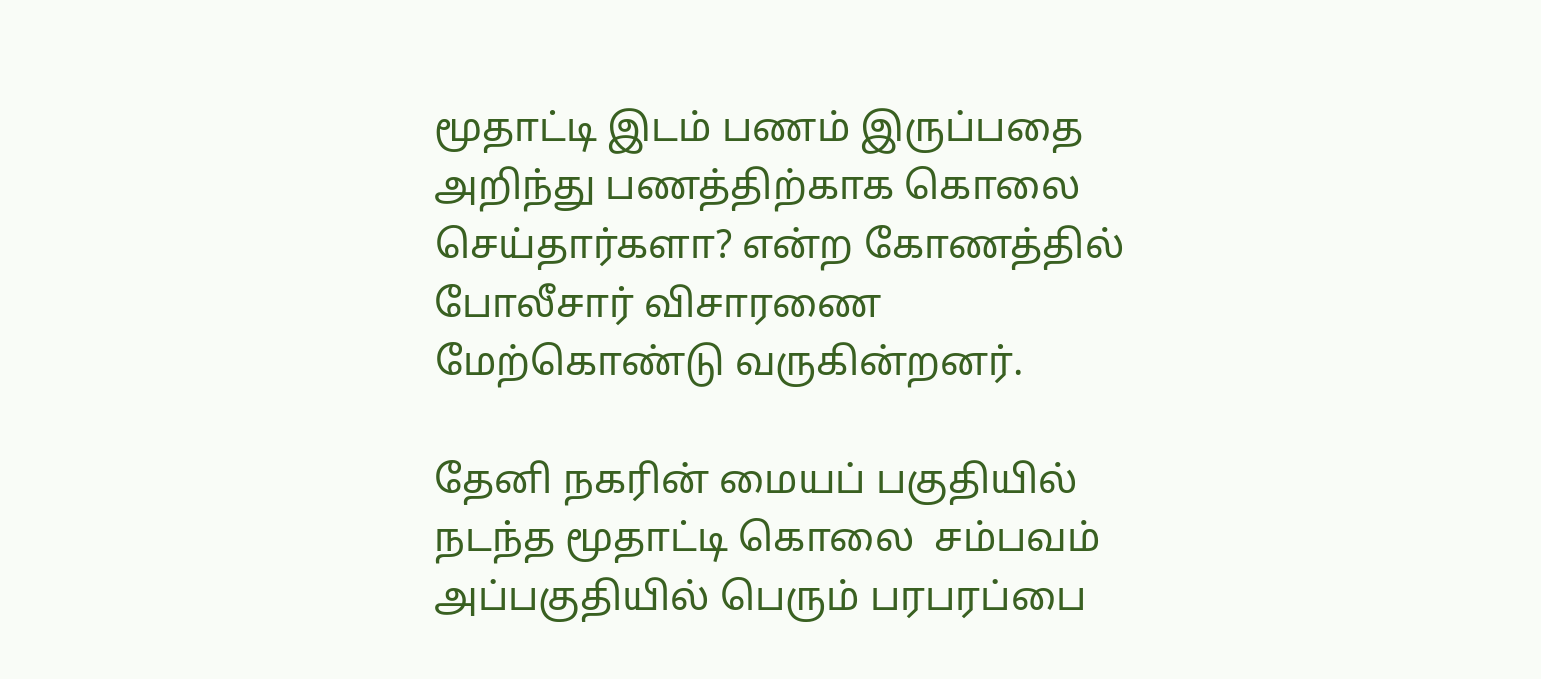மூதாட்டி இடம் பணம் இருப்பதை அறிந்து பணத்திற்காக கொலை செய்தார்களா? என்ற கோணத்தில் போலீசார் விசாரணை மேற்கொண்டு வருகின்றனர்.

தேனி நகரின் மையப் பகுதியில் நடந்த மூதாட்டி கொலை  சம்பவம் அப்பகுதியில் பெரும் பரபரப்பை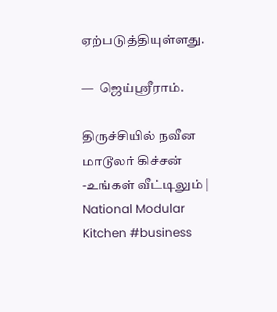ஏற்படுத்தியுள்ளது.

—  ஜெய்ஸ்ரீராம்.

திருச்சியில் நவீன மாடூலர் கிச்சன் -உங்கள் வீட்டிலும் | National Modular Kitchen #business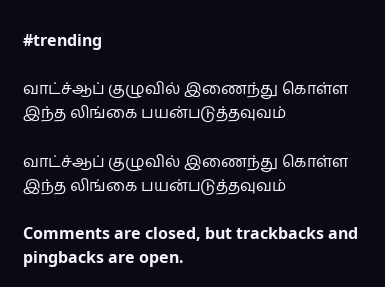#trending

வாட்ச்ஆப் குழுவில் இணைந்து கொள்ள இந்த லிங்கை பயன்படுத்தவுவம்

வாட்ச்ஆப் குழுவில் இணைந்து கொள்ள இந்த லிங்கை பயன்படுத்தவுவம்

Comments are closed, but trackbacks and pingbacks are open.